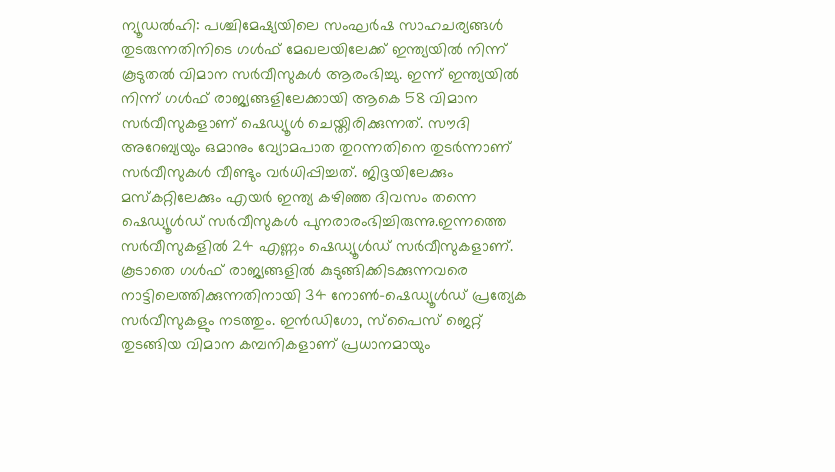ന്യൂഡൽഹി: പശ്ചിമേഷ്യയിലെ സംഘർഷ സാഹചര്യങ്ങൾ തുടരുന്നതിനിടെ ഗൾഫ് മേഖലയിലേക്ക് ഇന്ത്യയിൽ നിന്ന് കൂടുതൽ വിമാന സർവീസുകൾ ആരംഭിച്ചു. ഇന്ന് ഇന്ത്യയിൽ നിന്ന് ഗൾഫ് രാജ്യങ്ങളിലേക്കായി ആകെ 58 വിമാന സർവീസുകളാണ് ഷെഡ്യൂൾ ചെയ്തിരിക്കുന്നത്. സൗദി അറേബ്യയും ഒമാനും വ്യോമപാത തുറന്നതിനെ തുടർന്നാണ് സർവീസുകൾ വീണ്ടും വർധിപ്പിച്ചത്. ജിദ്ദയിലേക്കും മസ്കറ്റിലേക്കും എയർ ഇന്ത്യ കഴിഞ്ഞ ദിവസം തന്നെ ഷെഡ്യൂൾഡ് സർവീസുകൾ പുനരാരംഭിച്ചിരുന്നു.ഇന്നത്തെ സർവീസുകളിൽ 24 എണ്ണം ഷെഡ്യൂൾഡ് സർവീസുകളാണ്. കൂടാതെ ഗൾഫ് രാജ്യങ്ങളിൽ കുടുങ്ങിക്കിടക്കുന്നവരെ നാട്ടിലെത്തിക്കുന്നതിനായി 34 നോൺ-ഷെഡ്യൂൾഡ് പ്രത്യേക സർവീസുകളും നടത്തും. ഇൻഡിഗോ, സ്പൈസ് ജെറ്റ് തുടങ്ങിയ വിമാന കമ്പനികളാണ് പ്രധാനമായും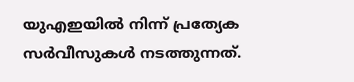യുഎഇയിൽ നിന്ന് പ്രത്യേക സർവീസുകൾ നടത്തുന്നത്.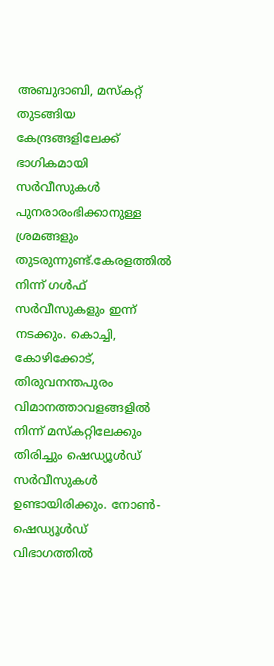അബുദാബി, മസ്കറ്റ് തുടങ്ങിയ കേന്ദ്രങ്ങളിലേക്ക് ഭാഗികമായി സർവീസുകൾ പുനരാരംഭിക്കാനുള്ള ശ്രമങ്ങളും തുടരുന്നുണ്ട്.കേരളത്തിൽ നിന്ന് ഗൾഫ് സർവീസുകളും ഇന്ന് നടക്കും. കൊച്ചി, കോഴിക്കോട്, തിരുവനന്തപുരം വിമാനത്താവളങ്ങളിൽ നിന്ന് മസ്കറ്റിലേക്കും തിരിച്ചും ഷെഡ്യൂൾഡ് സർവീസുകൾ ഉണ്ടായിരിക്കും. നോൺ-ഷെഡ്യൂൾഡ് വിഭാഗത്തിൽ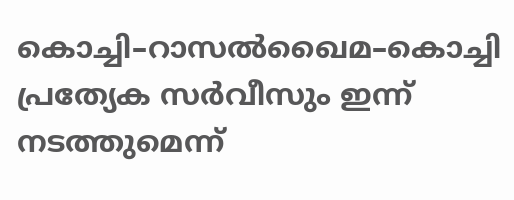കൊച്ചി–റാസൽഖൈമ–കൊച്ചി പ്രത്യേക സർവീസും ഇന്ന് നടത്തുമെന്ന്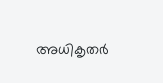അധികൃതർ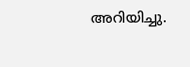അറിയിച്ചു.